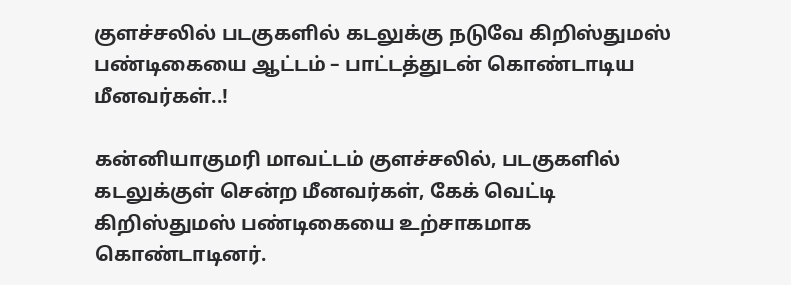குளச்சலில் படகுகளில் கடலுக்கு நடுவே கிறிஸ்துமஸ் பண்டிகையை ஆட்டம் – பாட்டத்துடன் கொண்டாடிய மீனவர்கள்..!

கன்னியாகுமரி மாவட்டம் குளச்சலில், படகுகளில் கடலுக்குள் சென்ற மீனவர்கள், கேக் வெட்டி கிறிஸ்துமஸ் பண்டிகையை உற்சாகமாக கொண்டாடினர்.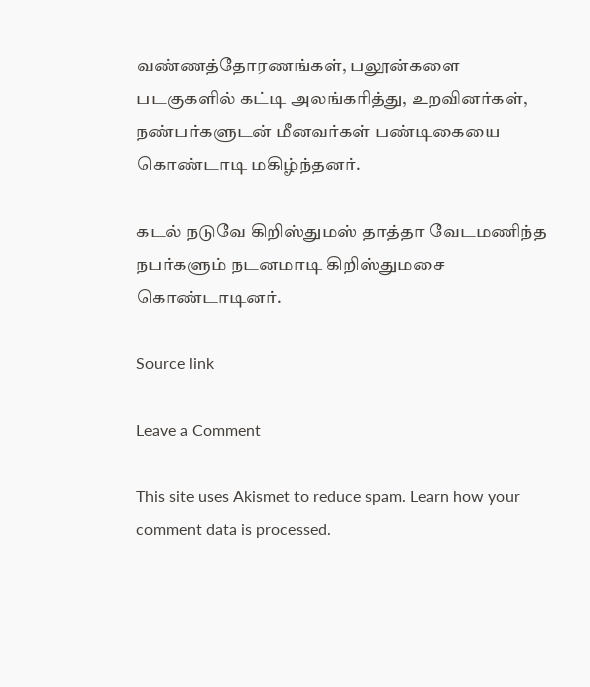வண்ணத்தோரணங்கள், பலூன்களை படகுகளில் கட்டி அலங்கரித்து, உறவினர்கள், நண்பர்களுடன் மீனவர்கள் பண்டிகையை கொண்டாடி மகிழ்ந்தனர்.

கடல் நடுவே கிறிஸ்துமஸ் தாத்தா வேடமணிந்த நபர்களும் நடனமாடி கிறிஸ்துமசை கொண்டாடினர்.

Source link

Leave a Comment

This site uses Akismet to reduce spam. Learn how your comment data is processed.